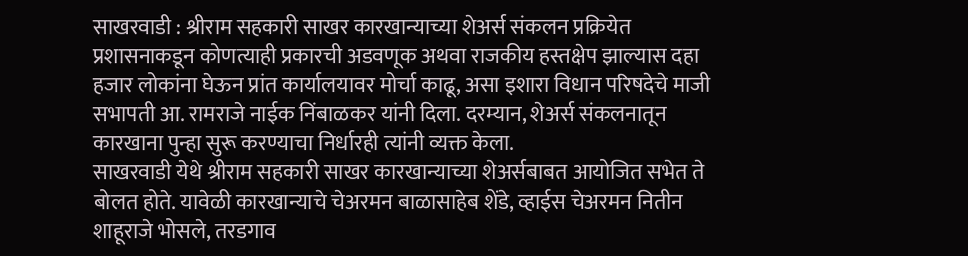साखरवाडी : श्रीराम सहकारी साखर कारखान्याच्या शेअर्स संकलन प्रक्रियेत प्रशासनाकडून कोणत्याही प्रकारची अडवणूक अथवा राजकीय हस्तक्षेप झाल्यास दहा हजार लोकांना घेऊन प्रांत कार्यालयावर मोर्चा काढू, असा इशारा विधान परिषदेचे माजी सभापती आ. रामराजे नाईक निंबाळकर यांनी दिला. दरम्यान, शेअर्स संकलनातून कारखाना पुन्हा सुरू करण्याचा निर्धारही त्यांनी व्यक्त केला.
साखरवाडी येथे श्रीराम सहकारी साखर कारखान्याच्या शेअर्सबाबत आयोजित सभेत ते बोलत होते. यावेळी कारखान्याचे चेअरमन बाळासाहेब शेंडे, व्हाईस चेअरमन नितीन शाहूराजे भोसले, तरडगाव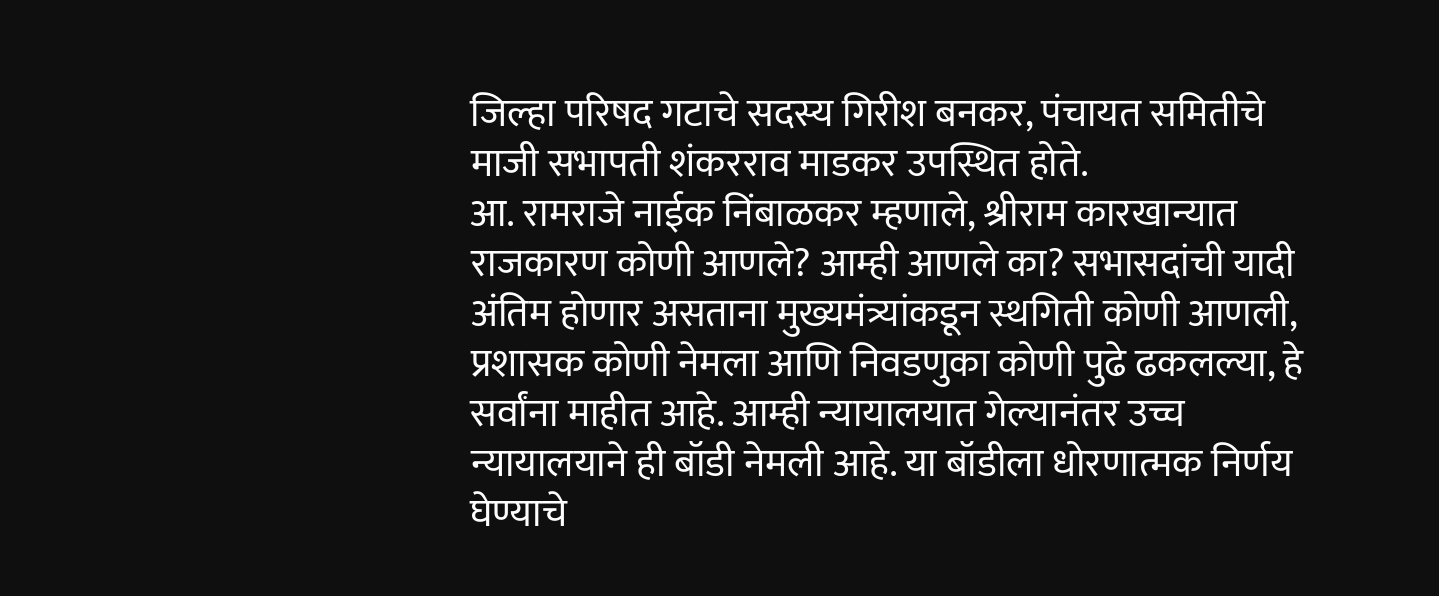जिल्हा परिषद गटाचे सदस्य गिरीश बनकर, पंचायत समितीचे माजी सभापती शंकरराव माडकर उपस्थित होते.
आ. रामराजे नाईक निंबाळकर म्हणाले, श्रीराम कारखान्यात राजकारण कोणी आणले? आम्ही आणले का? सभासदांची यादी अंतिम होणार असताना मुख्यमंत्र्यांकडून स्थगिती कोणी आणली, प्रशासक कोणी नेमला आणि निवडणुका कोणी पुढे ढकलल्या, हे सर्वांना माहीत आहे. आम्ही न्यायालयात गेल्यानंतर उच्च न्यायालयाने ही बॉडी नेमली आहे. या बॉडीला धोरणात्मक निर्णय घेण्याचे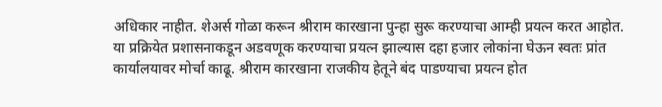अधिकार नाहीत. शेअर्स गोळा करून श्रीराम कारखाना पुन्हा सुरू करण्याचा आम्ही प्रयत्न करत आहोत.
या प्रक्रियेत प्रशासनाकडून अडवणूक करण्याचा प्रयत्न झाल्यास दहा हजार लोकांना घेऊन स्वतः प्रांत कार्यालयावर मोर्चा काढू. श्रीराम कारखाना राजकीय हेतूने बंद पाडण्याचा प्रयत्न होत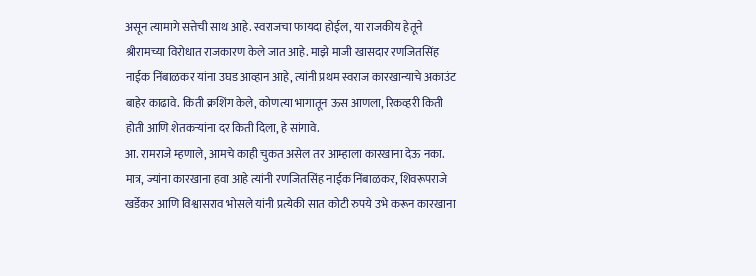असून त्यामागे सत्तेची साथ आहे. स्वराजचा फायदा होईल, या राजकीय हेतूने श्रीरामच्या विरोधात राजकारण केले जात आहे. माझे माजी खासदार रणजितसिंह नाईक निंबाळकर यांना उघड आव्हान आहे, त्यांनी प्रथम स्वराज कारखान्याचे अकाउंट बाहेर काढावे. किती क्रशिंग केले, कोणत्या भागातून ऊस आणला, रिकव्हरी किती होती आणि शेतकऱ्यांना दर किती दिला, हे सांगावे.
आ. रामराजे म्हणाले, आमचे काही चुकत असेल तर आम्हाला कारखाना देऊ नका. मात्र, ज्यांना कारखाना हवा आहे त्यांनी रणजितसिंह नाईक निंबाळकर, शिवरूपराजे खर्डेकर आणि विश्वासराव भोसले यांनी प्रत्येकी सात कोटी रुपये उभे करून कारखाना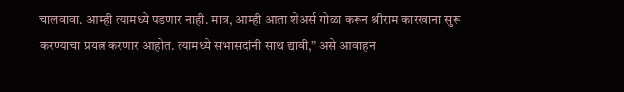चालवावा. आम्ही त्यामध्ये पडणार नाही. मात्र, आम्ही आता शेअर्स गोळा करून श्रीराम कारखाना सुरू करण्याचा प्रयत्न करणार आहोत. त्यामध्ये सभासदांनी साथ द्यावी,” असे आवाहन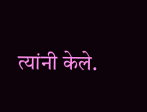त्यांनी केले.